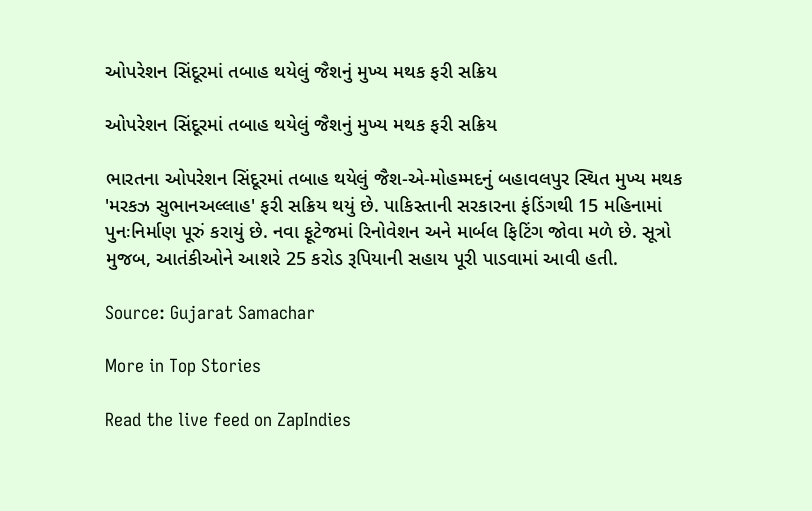ઓપરેશન સિંદૂરમાં તબાહ થયેલું જૈશનું મુખ્ય મથક ફરી સક્રિય

ઓપરેશન સિંદૂરમાં તબાહ થયેલું જૈશનું મુખ્ય મથક ફરી સક્રિય

ભારતના ઓપરેશન સિંદૂરમાં તબાહ થયેલું જૈશ-એ-મોહમ્મદનું બહાવલપુર સ્થિત મુખ્ય મથક 'મરકઝ સુભાનઅલ્લાહ' ફરી સક્રિય થયું છે. પાકિસ્તાની સરકારના ફંડિંગથી 15 મહિનામાં પુનઃનિર્માણ પૂરું કરાયું છે. નવા ફૂટેજમાં રિનોવેશન અને માર્બલ ફિટિંગ જોવા મળે છે. સૂત્રો મુજબ, આતંકીઓને આશરે 25 કરોડ રૂપિયાની સહાય પૂરી પાડવામાં આવી હતી.

Source: Gujarat Samachar

More in Top Stories

Read the live feed on ZapIndies